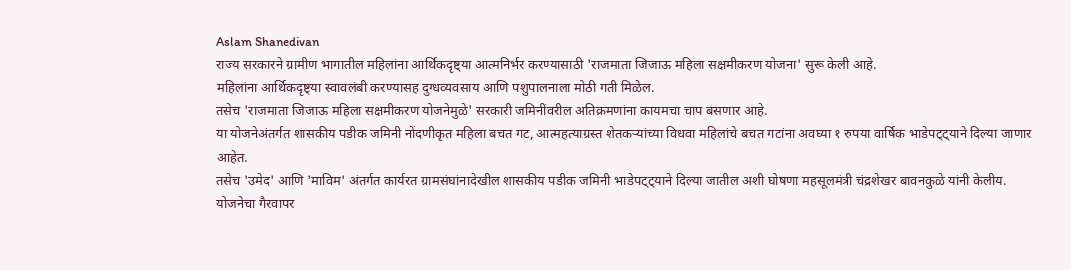Aslam Shanedivan
राज्य सरकारने ग्रामीण भागातील महिलांना आर्थिकदृष्ट्या आत्मनिर्भर करण्यासाठी 'राजमाता जिजाऊ महिला सक्षमीकरण योजना' सुरू केली आहे.
महिलांना आर्थिकदृष्ट्या स्वावलंबी करण्यासह दुग्धव्यवसाय आणि पशुपालनाला मोठी गती मिळेल.
तसेच 'राजमाता जिजाऊ महिला सक्षमीकरण योजनेमुळे' सरकारी जमिनींवरील अतिक्रमणांना कायमचा चाप बसणार आहे.
या योजनेअंतर्गत शासकीय पडीक जमिनी नोंदणीकृत महिला बचत गट, आत्महत्याग्रस्त शेतकऱ्यांच्या विधवा महिलांचे बचत गटांना अवघ्या १ रुपया वार्षिक भाडेपट्ट्याने दिल्या जाणार आहेत.
तसेच 'उमेद' आणि 'माविम' अंतर्गत कार्यरत ग्रामसंघांनादेखील शासकीय पडीक जमिनी भाडेपट्ट्याने दिल्या जातील अशी घोषणा महसूलमंत्री चंद्रशेखर बावनकुळे यांनी केलीय.
योजनेचा गैरवापर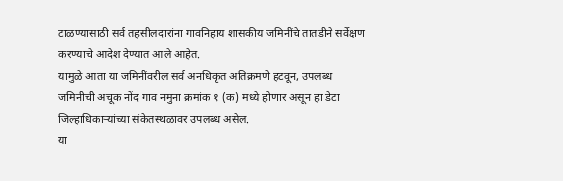टाळण्यासाठी सर्व तहसीलदारांना गावनिहाय शासकीय जमिनींचे तातडीने सर्वेक्षण करण्याचे आदेश देण्यात आले आहेत.
यामुळे आता या जमिनींवरील सर्व अनधिकृत अतिक्रमणे हटवून, उपलब्ध जमिनीची अचूक नोंद गाव नमुना क्रमांक १ (क) मध्ये होणार असून हा डेटा जिल्हाधिकाऱ्यांच्या संकेतस्थळावर उपलब्ध असेल.
या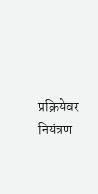प्रक्रियेवर नियंत्रण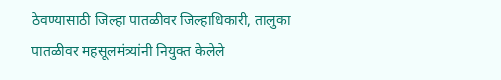ठेवण्यासाठी जिल्हा पातळीवर जिल्हाधिकारी, तालुका पातळीवर महसूलमंत्र्यांनी नियुक्त केलेले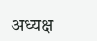अध्यक्ष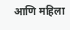आणि महिला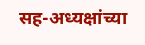सह-अध्यक्षांच्या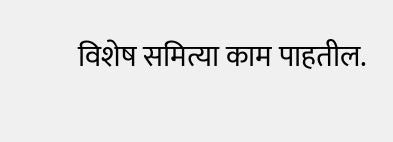विशेष समित्या काम पाहतील.